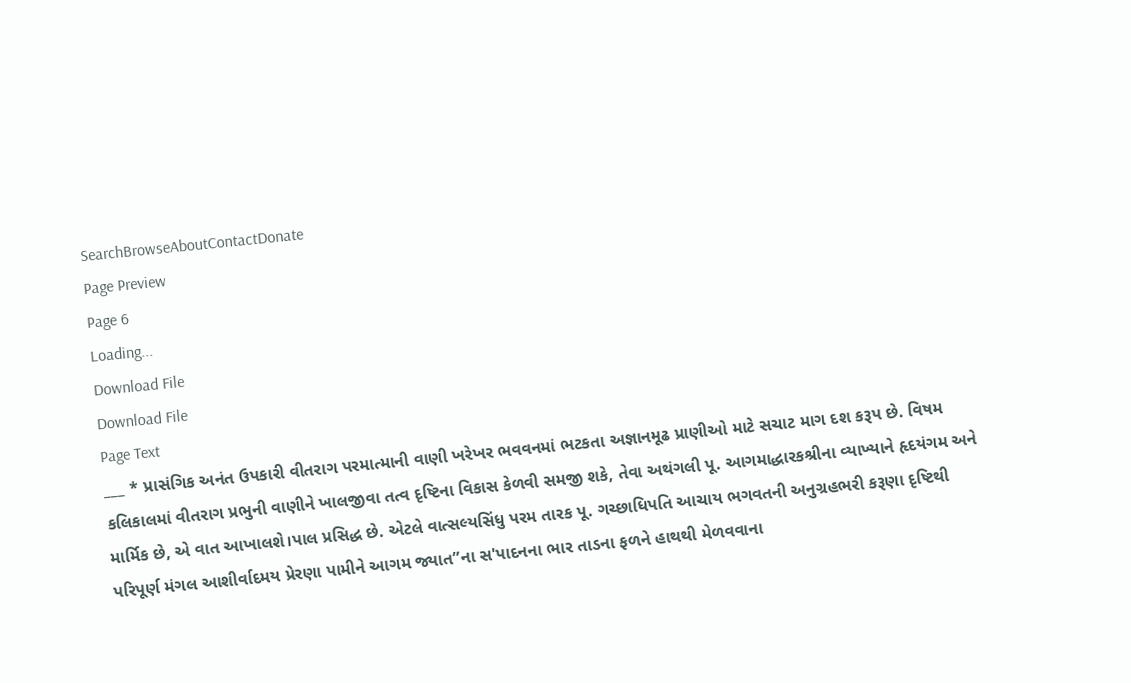SearchBrowseAboutContactDonate
Page Preview
Page 6
Loading...
Download File
Download File
Page Text
___ * પ્રાસંગિક અનંત ઉપકારી વીતરાગ પરમાત્માની વાણી ખરેખર ભવવનમાં ભટકતા અજ્ઞાનમૂઢ પ્રાણીઓ માટે સચાટ માગ દશ કરૂપ છે. વિષમ કલિકાલમાં વીતરાગ પ્રભુની વાણીને ખાલજીવા તત્વ દૃષ્ટિના વિકાસ કેળવી સમજી શકે, તેવા અથંગલી પૂ. આગમાદ્ધારકશ્રીના વ્યાખ્યાને હૃદયંગમ અને માર્મિક છે, એ વાત આખાલશે।પાલ પ્રસિદ્ધ છે. એટલે વાત્સલ્યસિંધુ પરમ તારક પૂ. ગચ્છાધિપતિ આચાય ભગવતની અનુગ્રહભરી કરૂણા દૃષ્ટિથી પરિપૂર્ણ મંગલ આશીર્વાદમય પ્રેરણા પામીને આગમ જ્યાત”ના સ'પાદનના ભાર તાડના ફળને હાથથી મેળવવાના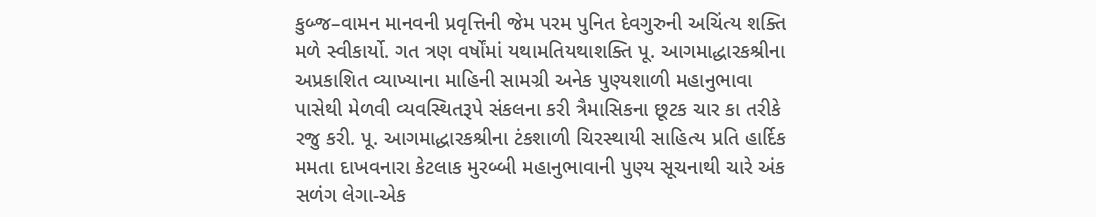કુબ્જ–વામન માનવની પ્રવૃત્તિની જેમ પરમ પુનિત દેવગુરુની અચિંત્ય શક્તિ મળે સ્વીકાર્યો. ગત ત્રણ વર્ષોંમાં યથામતિયથાશક્તિ પૂ. આગમાદ્ધારકશ્રીના અપ્રકાશિત વ્યાખ્યાના માહિની સામગ્રી અનેક પુણ્યશાળી મહાનુભાવા પાસેથી મેળવી વ્યવસ્થિતરૂપે સંકલના કરી ત્રૈમાસિકના છૂટક ચાર કા તરીકે રજુ કરી. પૂ. આગમાદ્ધારકશ્રીના ટંકશાળી ચિરસ્થાયી સાહિત્ય પ્રતિ હાર્દિક મમતા દાખવનારા કેટલાક મુરબ્બી મહાનુભાવાની પુણ્ય સૂચનાથી ચારે અંક સળંગ લેગા-એક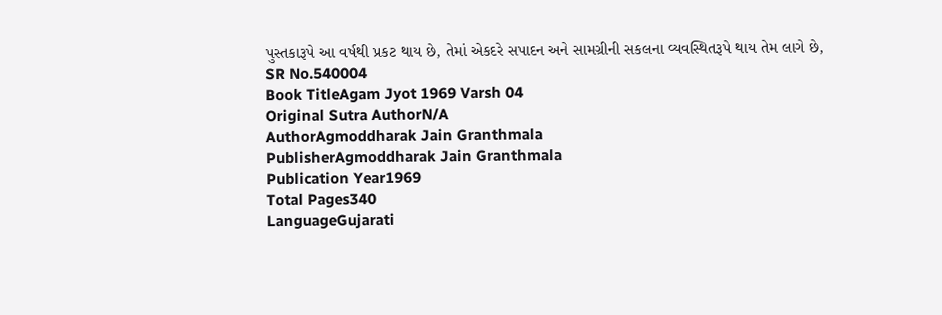પુસ્તકારૂપે આ વર્ષથી પ્રકટ થાય છે, તેમાં એકદરે સપાદન અને સામગ્રીની સકલના વ્યવસ્થિતરૂપે થાય તેમ લાગે છે,
SR No.540004
Book TitleAgam Jyot 1969 Varsh 04
Original Sutra AuthorN/A
AuthorAgmoddharak Jain Granthmala
PublisherAgmoddharak Jain Granthmala
Publication Year1969
Total Pages340
LanguageGujarati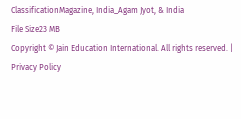ClassificationMagazine, India_Agam Jyot, & India
File Size23 MB
Copyright © Jain Education International. All rights reserved. | Privacy Policy